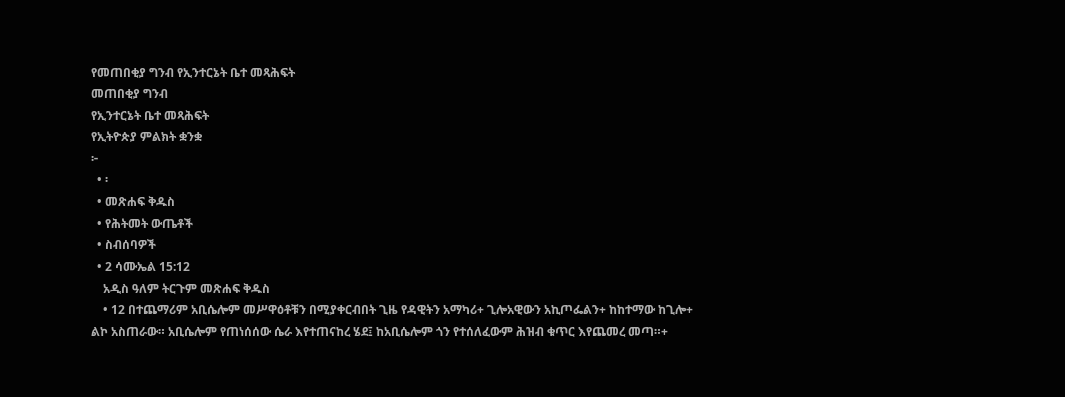የመጠበቂያ ግንብ የኢንተርኔት ቤተ መጻሕፍት
መጠበቂያ ግንብ
የኢንተርኔት ቤተ መጻሕፍት
የኢትዮጵያ ምልክት ቋንቋ
፦
  • ፡
  • መጽሐፍ ቅዱስ
  • የሕትመት ውጤቶች
  • ስብሰባዎች
  • 2 ሳሙኤል 15:12
    አዲስ ዓለም ትርጉም መጽሐፍ ቅዱስ
    • 12 በተጨማሪም አቢሴሎም መሥዋዕቶቹን በሚያቀርብበት ጊዜ የዳዊትን አማካሪ+ ጊሎአዊውን አኪጦፌልን+ ከከተማው ከጊሎ+ ልኮ አስጠራው። አቢሴሎም የጠነሰሰው ሴራ እየተጠናከረ ሄደ፤ ከአቢሴሎም ጎን የተሰለፈውም ሕዝብ ቁጥር እየጨመረ መጣ።+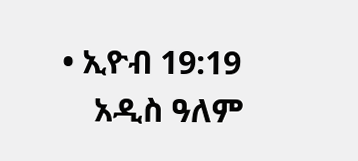• ኢዮብ 19:19
    አዲስ ዓለም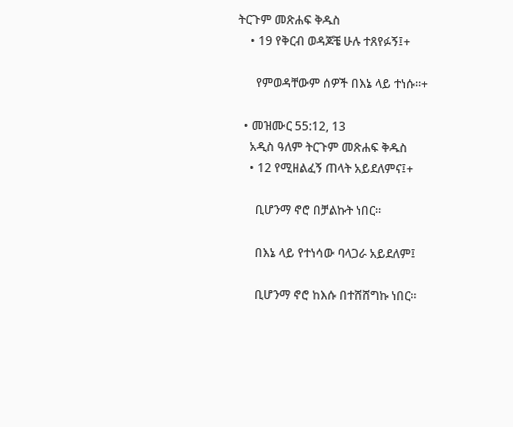ትርጉም መጽሐፍ ቅዱስ
    • 19 የቅርብ ወዳጆቼ ሁሉ ተጸየፉኝ፤+

      የምወዳቸውም ሰዎች በእኔ ላይ ተነሱ።+

  • መዝሙር 55:12, 13
    አዲስ ዓለም ትርጉም መጽሐፍ ቅዱስ
    • 12 የሚዘልፈኝ ጠላት አይደለምና፤+

      ቢሆንማ ኖሮ በቻልኩት ነበር።

      በእኔ ላይ የተነሳው ባላጋራ አይደለም፤

      ቢሆንማ ኖሮ ከእሱ በተሸሸግኩ ነበር።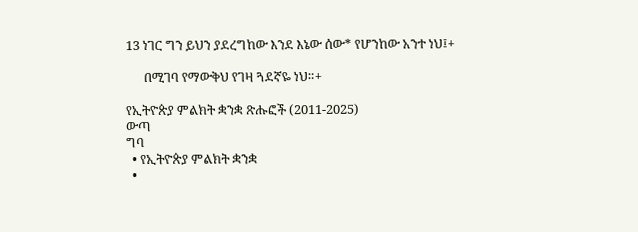13 ነገር ግን ይህን ያደረግከው እንደ እኔው ሰው* የሆንከው አንተ ነህ፤+

      በሚገባ የማውቅህ የገዛ ጓደኛዬ ነህ።+

የኢትዮጵያ ምልክት ቋንቋ ጽሑፎች (2011-2025)
ውጣ
ግባ
  • የኢትዮጵያ ምልክት ቋንቋ
  •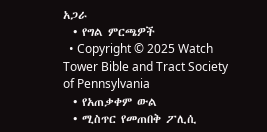አጋራ
  • የግል ምርጫዎች
  • Copyright © 2025 Watch Tower Bible and Tract Society of Pennsylvania
  • የአጠቃቀም ውል
  • ሚስጥር የመጠበቅ ፖሊሲ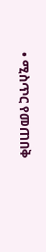• ሚስጥር የመጠበቅ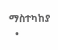ማስተካከያ
  •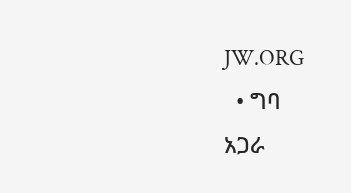JW.ORG
  • ግባ
አጋራ